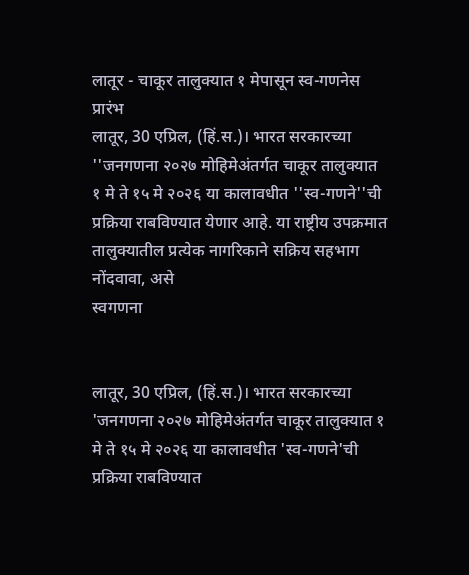लातूर - चाकूर तालुक्यात १ मेपासून स्व-गणनेस प्रारंभ
लातूर, 30 एप्रिल, (हिं.स.)। भारत सरकारच्या ''जनगणना २०२७ मोहिमेअंतर्गत चाकूर तालुक्यात १ मे ते १५ मे २०२६ या कालावधीत ''स्व-गणने''ची प्रक्रिया राबविण्यात येणार आहे. या राष्ट्रीय उपक्रमात तालुक्यातील प्रत्येक नागरिकाने सक्रिय सहभाग नोंदवावा, असे
स्वगणना


लातूर, 30 एप्रिल, (हिं.स.)। भारत सरकारच्या 'जनगणना २०२७ मोहिमेअंतर्गत चाकूर तालुक्यात १ मे ते १५ मे २०२६ या कालावधीत 'स्व-गणने'ची प्रक्रिया राबविण्यात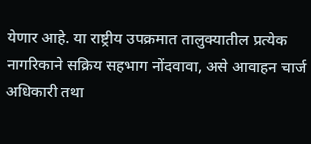येणार आहे. या राष्ट्रीय उपक्रमात तालुक्यातील प्रत्येक नागरिकाने सक्रिय सहभाग नोंदवावा, असे आवाहन चार्ज अधिकारी तथा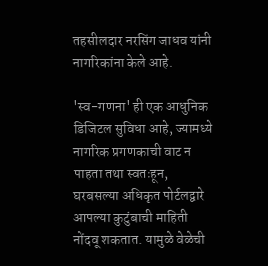तहसीलदार नरसिंग जाधव यांनी नागरिकांना केले आहे.

'स्व-गणना' ही एक आधुनिक डिजिटल सुविधा आहे, ज्यामध्ये नागरिक प्रगणकाची वाट न पाहता तथा स्वतःहून, घरबसल्या अधिकृत पोर्टलद्वारे आपल्या कुटुंबाची माहिती नोंदवू शकतात. यामुळे वेळेची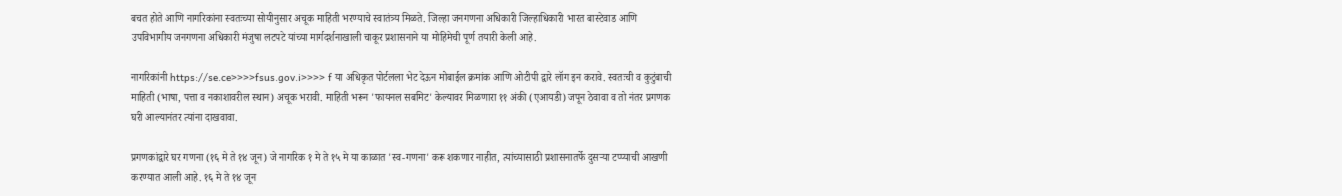बचत होते आणि नागरिकांना स्वतःच्या सोयीनुसार अचूक माहिती भरण्याचे स्वातंत्र्य मिळते. जिल्हा जनगणना अधिकारी जिल्हाधिकारी भारत बास्टेवाड आणि उपविभागीय जनगणना अधिकारी मंजुषा लटपटे यांच्या मार्गदर्शनाखाली चाकूर प्रशासनाने या मोहिमेची पूर्ण तयारी केली आहे.

नागरिकांनी https://se.ce>>>>fsus.gov.i>>>> f या अधिकृत पोर्टलला भेट देऊन मोबाईल क्रमांक आणि ओटीपी द्वारे लॉग इन करावे. स्वतःची व कुटुंबाची माहिती (भाषा, पत्ता व नकाशावरील स्थान) अचूक भरावी. माहिती भरून 'फायनल सबमिट' केल्यावर मिळणारा ११ अंकी (एआयडी) जपून ठेवावा व तो नंतर प्रगणक घरी आल्यानंतर त्यांना दाखवावा.

प्रगणकांद्वारे घर गणना (१६ मे ते १४ जून) जे नागरिक १ मे ते १५ मे या काळात 'स्व-गणना' करू शकणार नाहीत, त्यांच्यासाठी प्रशासनातर्फे दुसऱ्या टप्प्याची आखणी करण्यात आली आहे. १६ मे ते १४ जून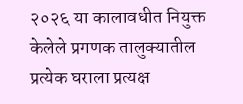२०२६ या कालावधीत नियुक्त केलेले प्रगणक तालुक्यातील प्रत्येक घराला प्रत्यक्ष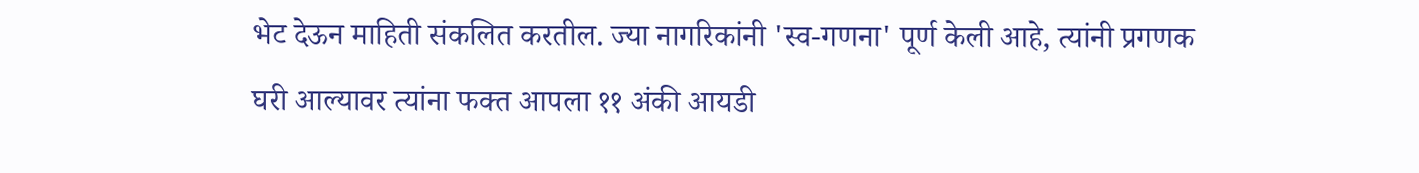भेट देऊन माहिती संकलित करतील. ज्या नागरिकांनी 'स्व-गणना' पूर्ण केली आहे, त्यांनी प्रगणक घरी आल्यावर त्यांना फक्त आपला ११ अंकी आयडी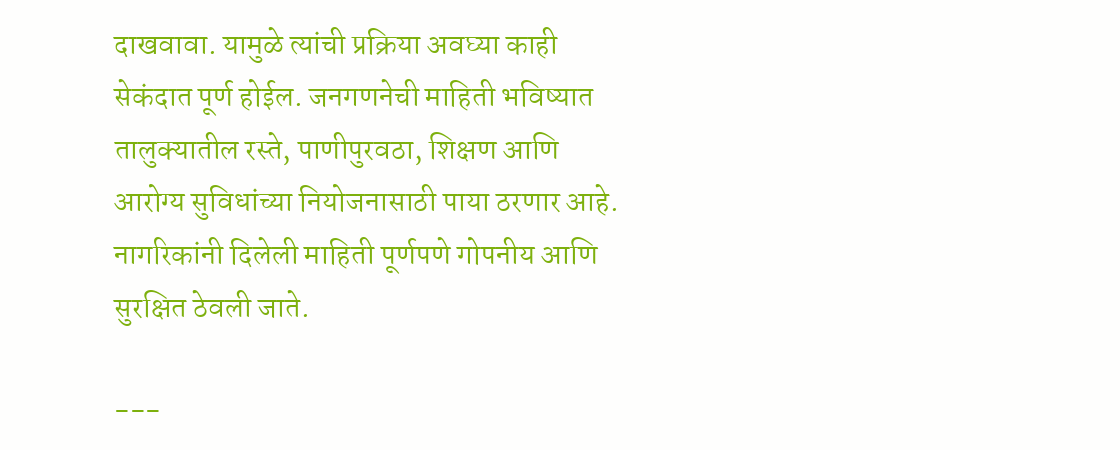दाखवावा. यामुळे त्यांची प्रक्रिया अवघ्या काही सेकंदात पूर्ण होईल. जनगणनेची माहिती भविष्यात तालुक्यातील रस्ते, पाणीपुरवठा, शिक्षण आणि आरोग्य सुविधांच्या नियोजनासाठी पाया ठरणार आहे. नागरिकांनी दिलेली माहिती पूर्णपणे गोपनीय आणि सुरक्षित ठेवली जाते.

---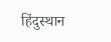हिंदुस्थान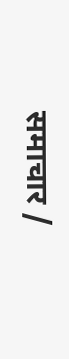समाचार /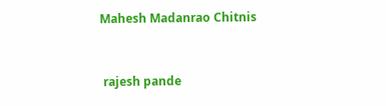Mahesh Madanrao Chitnis


 rajesh pande